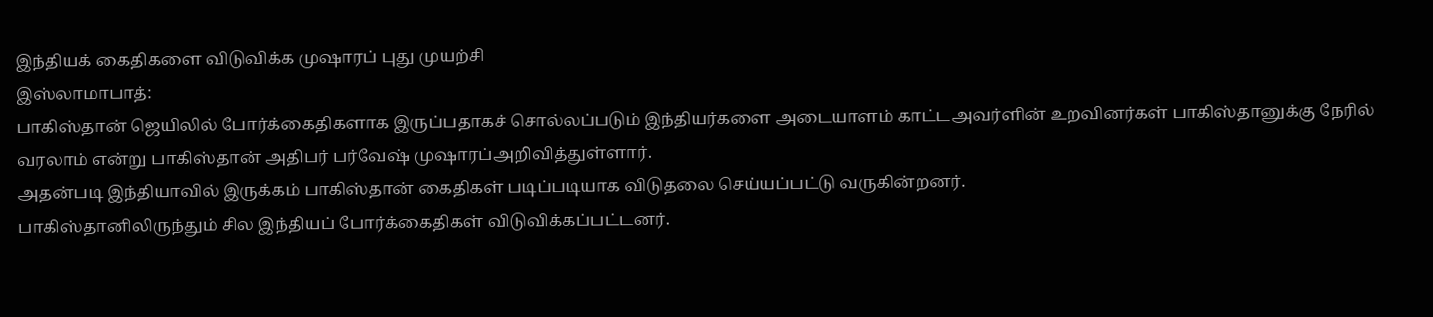இந்தியக் கைதிகளை விடுவிக்க முஷாரப் புது முயற்சி
இஸ்லாமாபாத்:
பாகிஸ்தான் ஜெயிலில் போர்க்கைதிகளாக இருப்பதாகச் சொல்லப்படும் இந்தியர்களை அடையாளம் காட்டஅவர்ளின் உறவினர்கள் பாகிஸ்தானுக்கு நேரில் வரலாம் என்று பாகிஸ்தான் அதிபர் பர்வேஷ் முஷாரப்அறிவித்துள்ளார்.
அதன்படி இந்தியாவில் இருக்கம் பாகிஸ்தான் கைதிகள் படிப்படியாக விடுதலை செய்யப்பட்டு வருகின்றனர்.
பாகிஸ்தானிலிருந்தும் சில இந்தியப் போர்க்கைதிகள் விடுவிக்கப்பட்டனர்.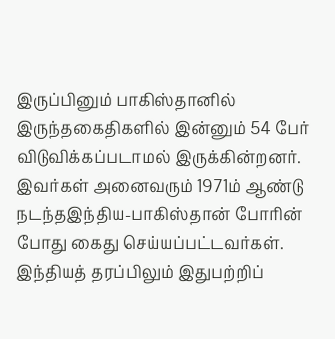இருப்பினும் பாகிஸ்தானில் இருந்தகைதிகளில் இன்னும் 54 பேர் விடுவிக்கப்படாமல் இருக்கின்றனர். இவர்கள் அனைவரும் 1971ம் ஆண்டு நடந்தஇந்திய-பாகிஸ்தான் போரின் போது கைது செய்யப்பட்டவர்கள்.
இந்தியத் தரப்பிலும் இதுபற்றிப்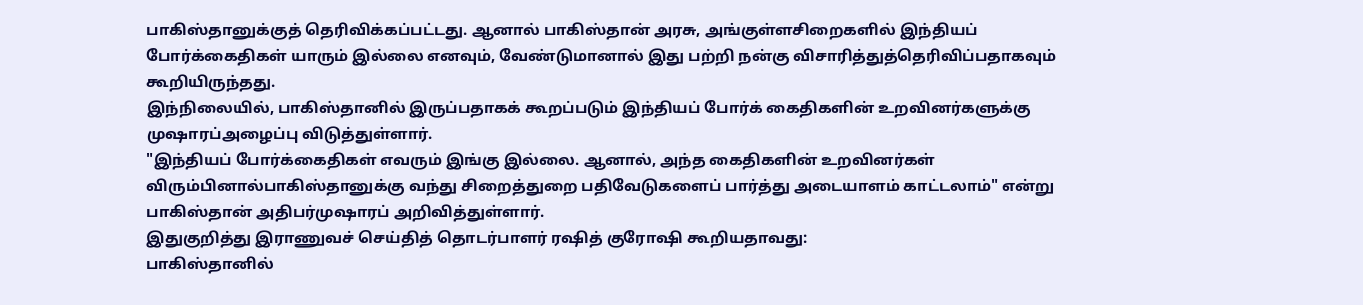பாகிஸ்தானுக்குத் தெரிவிக்கப்பட்டது. ஆனால் பாகிஸ்தான் அரசு, அங்குள்ளசிறைகளில் இந்தியப் போர்க்கைதிகள் யாரும் இல்லை எனவும், வேண்டுமானால் இது பற்றி நன்கு விசாரித்துத்தெரிவிப்பதாகவும் கூறியிருந்தது.
இந்நிலையில், பாகிஸ்தானில் இருப்பதாகக் கூறப்படும் இந்தியப் போர்க் கைதிகளின் உறவினர்களுக்கு முஷாரப்அழைப்பு விடுத்துள்ளார்.
"இந்தியப் போர்க்கைதிகள் எவரும் இங்கு இல்லை. ஆனால், அந்த கைதிகளின் உறவினர்கள் விரும்பினால்பாகிஸ்தானுக்கு வந்து சிறைத்துறை பதிவேடுகளைப் பார்த்து அடையாளம் காட்டலாம்" என்று பாகிஸ்தான் அதிபர்முஷாரப் அறிவித்துள்ளார்.
இதுகுறித்து இராணுவச் செய்தித் தொடர்பாளர் ரஷித் குரோஷி கூறியதாவது:
பாகிஸ்தானில்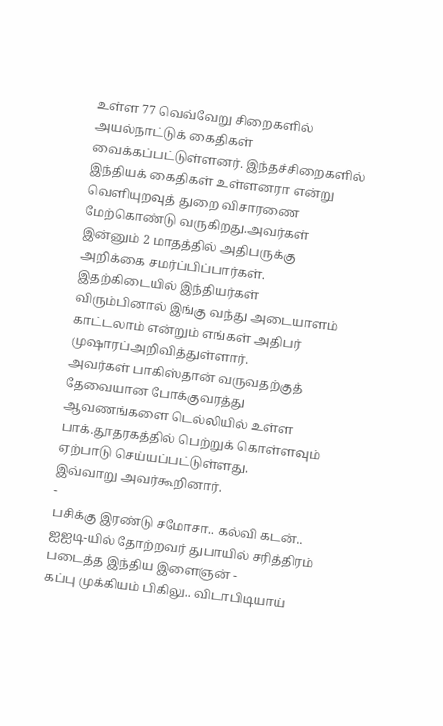உள்ள 77 வெவ்வேறு சிறைகளில் அயல்நாட்டுக் கைதிகள் வைக்கப்பட்டுள்ளனர். இந்தச்சிறைகளில் இந்தியக் கைதிகள் உள்ளனரா என்று வெளியுறவுத் துறை விசாரணை மேற்கொண்டு வருகிறது.அவர்கள் இன்னும் 2 மாதத்தில் அதிபருக்கு அறிக்கை சமர்ப்பிப்பார்கள்.
இதற்கிடையில் இந்தியர்கள் விரும்பினால் இங்கு வந்து அடையாளம் காட்டலாம் என்றும் எங்கள் அதிபர் முஷாரப்அறிவித்துள்ளார்.
அவர்கள் பாகிஸ்தான் வருவதற்குத் தேவையான போக்குவரத்து ஆவணங்களை டெல்லியில் உள்ள பாக்.தூதரகத்தில் பெற்றுக் கொள்ளவும் ஏற்பாடு செய்யப்பட்டுள்ளது.
இவ்வாறு அவர்கூறினார்.
-
பசிக்கு இரண்டு சமோசா.. கல்வி கடன்.. ஐஐடி-யில் தோற்றவர் துபாயில் சரித்திரம் படைத்த இந்திய இளைஞன் -
கப்பு முக்கியம் பிகிலு.. விடாபிடியாய்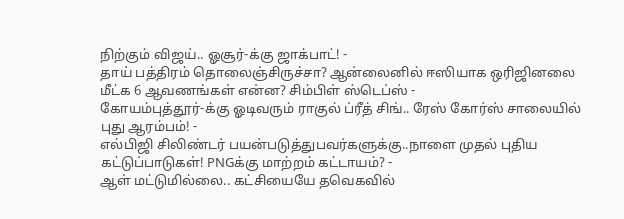நிற்கும் விஜய்.. ஓசூர்-க்கு ஜாக்பாட்! -
தாய் பத்திரம் தொலைஞ்சிருச்சா? ஆன்லைனில் ஈஸியாக ஒரிஜினலை மீட்க 6 ஆவணங்கள் என்ன? சிம்பிள் ஸ்டெப்ஸ் -
கோயம்புத்தூர்-க்கு ஓடிவரும் ராகுல் ப்ரீத் சிங்.. ரேஸ் கோர்ஸ் சாலையில் புது ஆரம்பம்! -
எல்பிஜி சிலிண்டர் பயன்படுத்துபவர்களுக்கு..நாளை முதல் புதிய கட்டுப்பாடுகள்! PNGக்கு மாற்றம் கட்டாயம்? -
ஆள் மட்டுமில்லை.. கட்சியையே தவெகவில்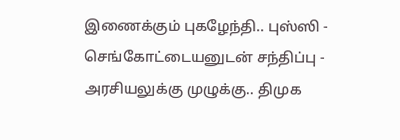இணைக்கும் புகழேந்தி.. புஸ்ஸி - செங்கோட்டையனுடன் சந்திப்பு -
அரசியலுக்கு முழுக்கு.. திமுக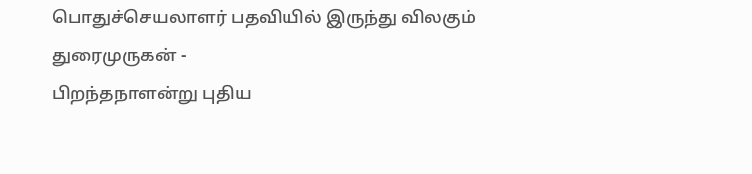பொதுச்செயலாளர் பதவியில் இருந்து விலகும் துரைமுருகன் -
பிறந்தநாளன்று புதிய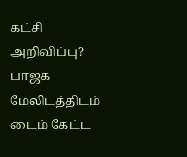கட்சி அறிவிப்பு? பாஜக மேலிடத்திடம் டைம் கேட்ட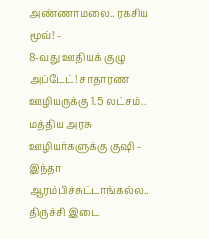அண்ணாமலை.. ரகசிய மூவ்! -
8-வது ஊதியக் குழு அப்டேட்! சாதாரண ஊழியருக்கு 1.5 லட்சம்.. மத்திய அரசு ஊழியர்களுக்கு குஷி -
இந்தா ஆரம்பிச்சுட்டாங்கல்ல.. திருச்சி இடை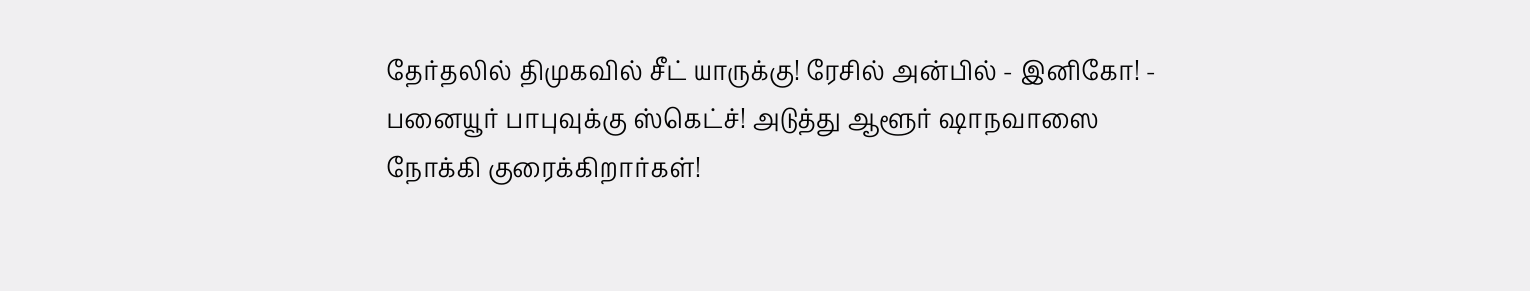தேர்தலில் திமுகவில் சீட் யாருக்கு! ரேசில் அன்பில் - இனிகோ! -
பனையூர் பாபுவுக்கு ஸ்கெட்ச்! அடுத்து ஆளூர் ஷாநவாஸை நோக்கி குரைக்கிறார்கள்!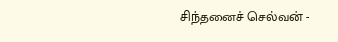சிந்தனைச் செல்வன் -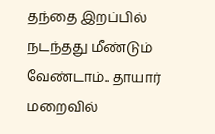தந்தை இறப்பில் நடந்தது மீண்டும் வேண்டாம்.. தாயார் மறைவில்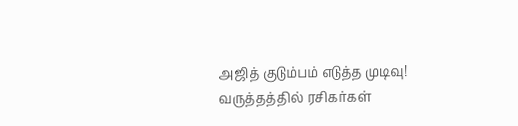அஜித் குடும்பம் எடுத்த முடிவு! வருத்தத்தில் ரசிகர்கள்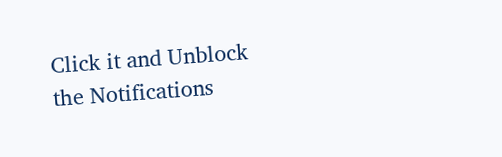Click it and Unblock the Notifications